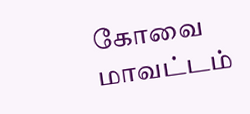கோவை மாவட்டம்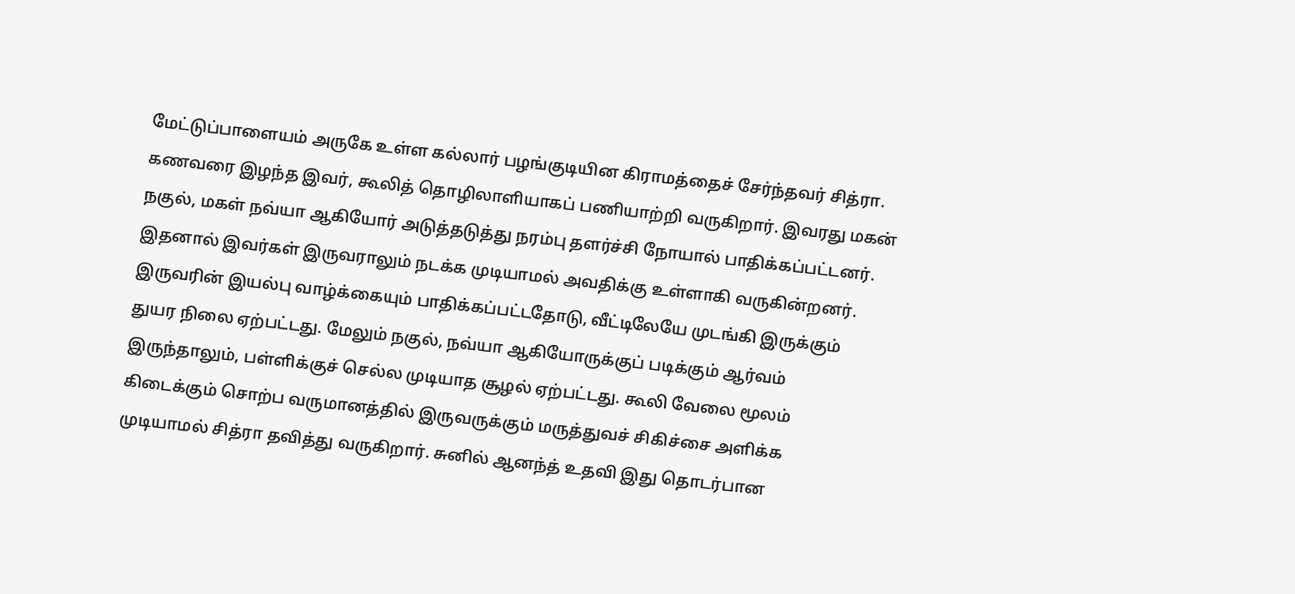மேட்டுப்பாளையம் அருகே உள்ள கல்லார் பழங்குடியின கிராமத்தைச் சேர்ந்தவர் சித்ரா. கணவரை இழந்த இவர், கூலித் தொழிலாளியாகப் பணியாற்றி வருகிறார். இவரது மகன் நகுல், மகள் நவ்யா ஆகியோர் அடுத்தடுத்து நரம்பு தளர்ச்சி நோயால் பாதிக்கப்பட்டனர். இதனால் இவர்கள் இருவராலும் நடக்க முடியாமல் அவதிக்கு உள்ளாகி வருகின்றனர். இருவரின் இயல்பு வாழ்க்கையும் பாதிக்கப்பட்டதோடு, வீட்டிலேயே முடங்கி இருக்கும் துயர நிலை ஏற்பட்டது. மேலும் நகுல், நவ்யா ஆகியோருக்குப் படிக்கும் ஆர்வம் இருந்தாலும், பள்ளிக்குச் செல்ல முடியாத சூழல் ஏற்பட்டது. கூலி வேலை மூலம் கிடைக்கும் சொற்ப வருமானத்தில் இருவருக்கும் மருத்துவச் சிகிச்சை அளிக்க முடியாமல் சித்ரா தவித்து வருகிறார். சுனில் ஆனந்த் உதவி இது தொடர்பான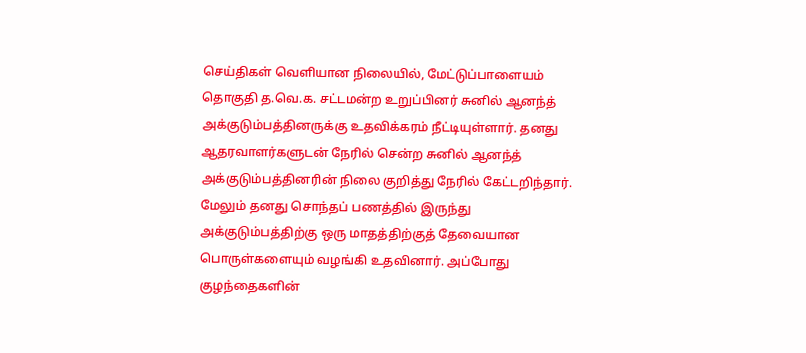செய்திகள் வெளியான நிலையில், மேட்டுப்பாளையம் தொகுதி த.வெ.க. சட்டமன்ற உறுப்பினர் சுனில் ஆனந்த் அக்குடும்பத்தினருக்கு உதவிக்கரம் நீட்டியுள்ளார். தனது ஆதரவாளர்களுடன் நேரில் சென்ற சுனில் ஆனந்த் அக்குடும்பத்தினரின் நிலை குறித்து நேரில் கேட்டறிந்தார். மேலும் தனது சொந்தப் பணத்தில் இருந்து அக்குடும்பத்திற்கு ஒரு மாதத்திற்குத் தேவையான பொருள்களையும் வழங்கி உதவினார். அப்போது குழந்தைகளின்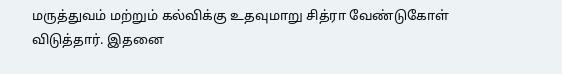மருத்துவம் மற்றும் கல்விக்கு உதவுமாறு சித்ரா வேண்டுகோள் விடுத்தார். இதனை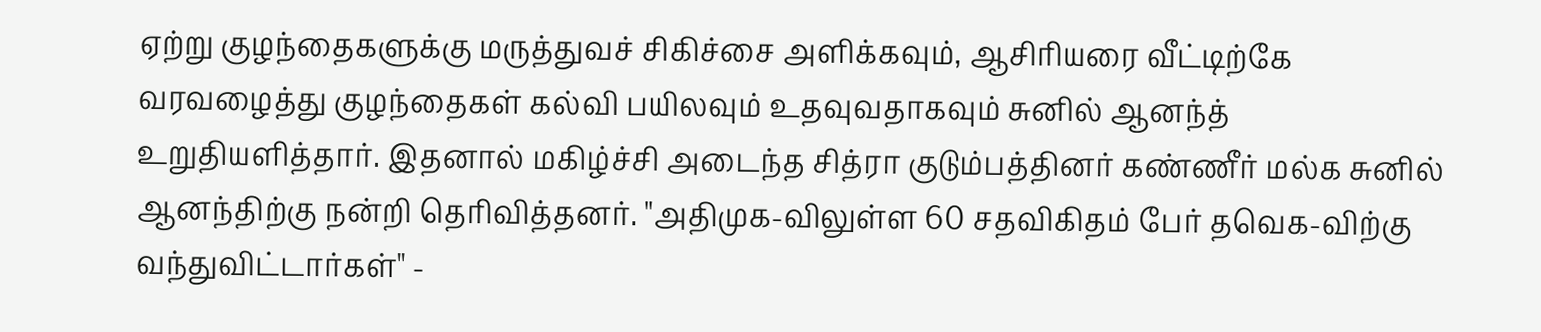ஏற்று குழந்தைகளுக்கு மருத்துவச் சிகிச்சை அளிக்கவும், ஆசிரியரை வீட்டிற்கே வரவழைத்து குழந்தைகள் கல்வி பயிலவும் உதவுவதாகவும் சுனில் ஆனந்த் உறுதியளித்தார். இதனால் மகிழ்ச்சி அடைந்த சித்ரா குடும்பத்தினர் கண்ணீர் மல்க சுனில் ஆனந்திற்கு நன்றி தெரிவித்தனர். "அதிமுக-விலுள்ள 60 சதவிகிதம் பேர் தவெக-விற்கு வந்துவிட்டார்கள்'' -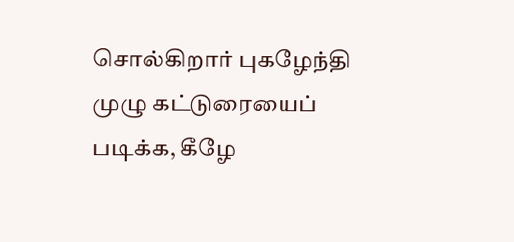சொல்கிறார் புகழேந்தி முழு கட்டுரையைப் படிக்க, கீழே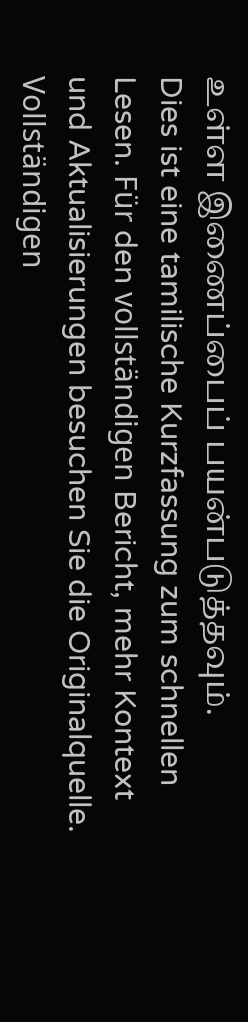உள்ள இணைப்பைப் பயன்படுத்தவும்.
Dies ist eine tamilische Kurzfassung zum schnellen Lesen. Für den vollständigen Bericht, mehr Kontext und Aktualisierungen besuchen Sie die Originalquelle.
Vollständigen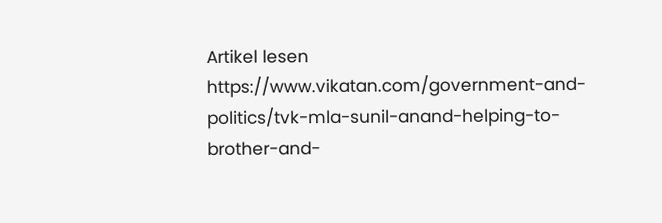Artikel lesen
https://www.vikatan.com/government-and-politics/tvk-mla-sunil-anand-helping-to-brother-and-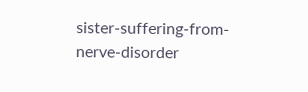sister-suffering-from-nerve-disorder